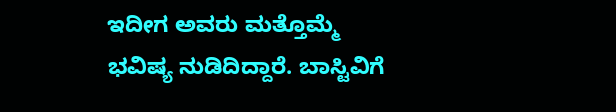ಇದೀಗ ಅವರು ಮತ್ತೊಮ್ಮೆ ಭವಿಷ್ಯ ನುಡಿದಿದ್ದಾರೆ. ಬಾಸ್ಟಿವಿಗೆ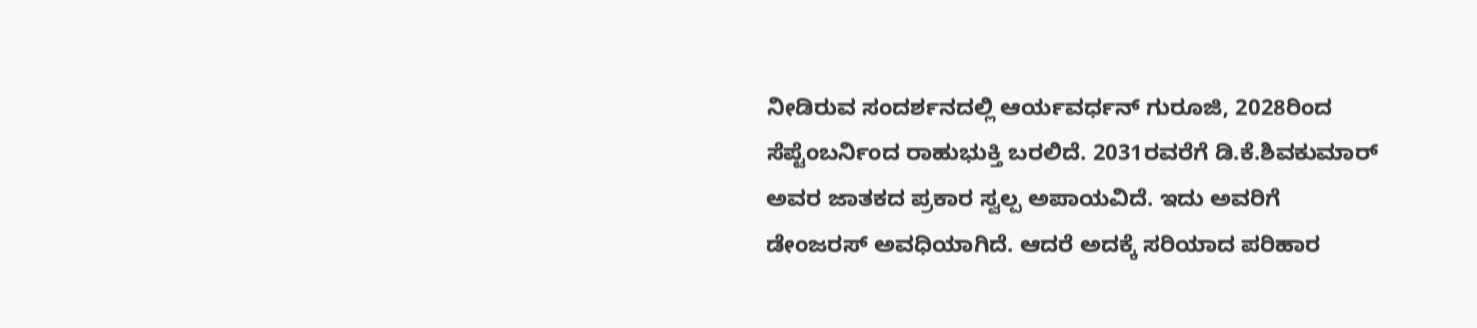ನೀಡಿರುವ ಸಂದರ್ಶನದಲ್ಲಿ ಆರ್ಯವರ್ಧನ್ ಗುರೂಜಿ, 2028ರಿಂದ ಸೆಪ್ಟೆಂಬರ್ನಿಂದ ರಾಹುಭುಕ್ತಿ ಬರಲಿದೆ. 2031ರವರೆಗೆ ಡಿ.ಕೆ.ಶಿವಕುಮಾರ್ ಅವರ ಜಾತಕದ ಪ್ರಕಾರ ಸ್ವಲ್ಪ ಅಪಾಯವಿದೆ. ಇದು ಅವರಿಗೆ ಡೇಂಜರಸ್ ಅವಧಿಯಾಗಿದೆ. ಆದರೆ ಅದಕ್ಕೆ ಸರಿಯಾದ ಪರಿಹಾರ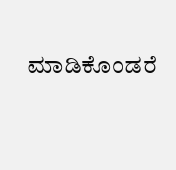ಮಾಡಿಕೊಂಡರೆ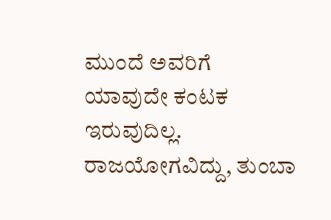ಮುಂದೆ ಅವರಿಗೆ ಯಾವುದೇ ಕಂಟಕ ಇರುವುದಿಲ್ಲ. ರಾಜಯೋಗವಿದ್ದು, ತುಂಬಾ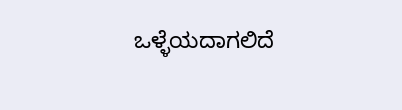ಒಳ್ಳೆಯದಾಗಲಿದೆ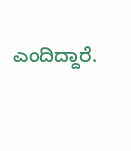ಎಂದಿದ್ದಾರೆ.